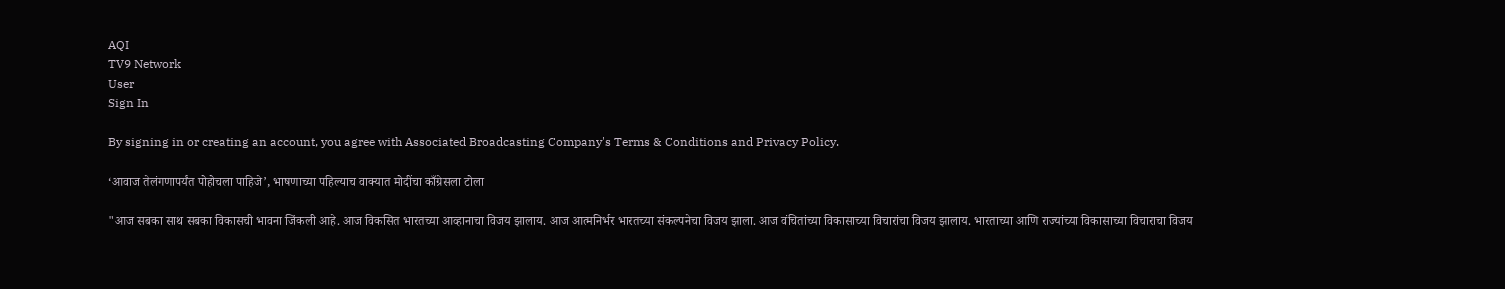AQI
TV9 Network
User
Sign In

By signing in or creating an account, you agree with Associated Broadcasting Company's Terms & Conditions and Privacy Policy.

‘आवाज तेलंगणापर्यंत पोहोचला पाहिजे’, भाषणाच्या पहिल्याच वाक्यात मोदींचा काँग्रेसला टोला

"आज सबका साथ सबका विकासची भावना जिंकली आहे. आज विकसित भारतच्या आव्हानाचा विजय झालाय. आज आत्मनिर्भर भारतच्या संकल्पनेचा विजय झाला. आज वंचितांच्या विकासाच्या विचारांचा विजय झालाय. भारताच्या आणि राज्यांच्या विकासाच्या विचाराचा विजय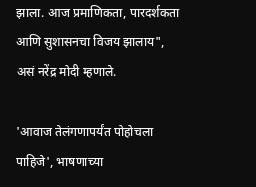झाला. आज प्रमाणिकता, पारदर्शकता आणि सुशासनचा विजय झालाय", असं नरेंद्र मोदी म्हणाले.

'आवाज तेलंगणापर्यंत पोहोचला पाहिजे', भाषणाच्या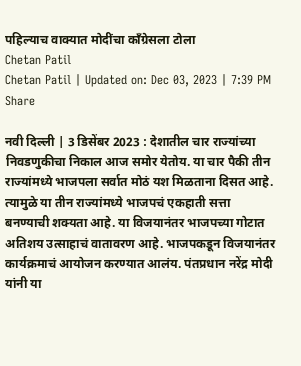पहिल्याच वाक्यात मोदींचा काँग्रेसला टोला
Chetan Patil
Chetan Patil | Updated on: Dec 03, 2023 | 7:39 PM
Share

नवी दिल्ली | 3 डिसेंबर 2023 : देशातील चार राज्यांच्या निवडणुकीचा निकाल आज समोर येतोय. या चार पैकी तीन राज्यांमध्ये भाजपला सर्वात मोठं यश मिळताना दिसत आहे. त्यामुळे या तीन राज्यांमध्ये भाजपचं एकहाती सत्ता बनण्याची शक्यता आहे. या विजयानंतर भाजपच्या गोटात अतिशय उत्साहाचं वातावरण आहे. भाजपकडून विजयानंतर कार्यक्रमाचं आयोजन करण्यात आलंय. पंतप्रधान नरेंद्र मोदी यांनी या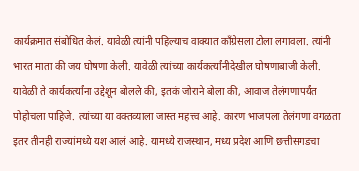कार्यक्रमात संबोधित केलं. यावेळी त्यांनी पहिल्याच वाक्यात काँग्रेसला टोला लगावला. त्यांनी भारत माता की जय घोषणा केली. यावेळी त्यांच्या कार्यकर्त्यांनीदेखील घोषणाबाजी केली. यावेळी ते कार्यकर्त्यांना उद्देशून बोलले की, इतकं जोराने बोला की, आवाज तेलंगणापर्यंत पोहोचला पाहिजे. त्यांच्या या वक्तव्याला जास्त महत्त्व आहे. कारण भाजपला तेलंगणा वगळता इतर तीनही राज्यांमध्ये यश आलं आहे. यामध्ये राजस्थान, मध्य प्रदेश आणि छत्तीसगडचा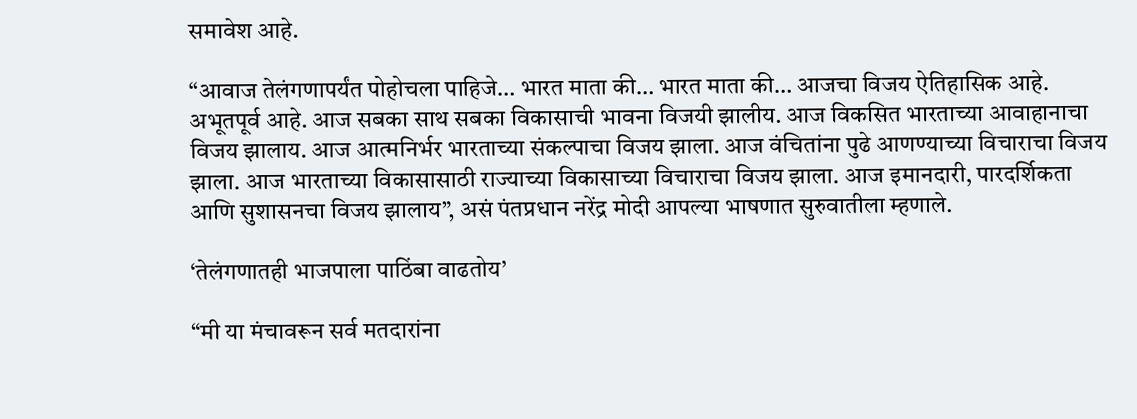समावेश आहे.

“आवाज तेलंगणापर्यंत पोहोचला पाहिजे… भारत माता की… भारत माता की… आजचा विजय ऐतिहासिक आहे. अभूतपूर्व आहे. आज सबका साथ सबका विकासाची भावना विजयी झालीय. आज विकसित भारताच्या आवाहानाचा विजय झालाय. आज आत्मनिर्भर भारताच्या संकल्पाचा विजय झाला. आज वंचितांना पुढे आणण्याच्या विचाराचा विजय झाला. आज भारताच्या विकासासाठी राज्याच्या विकासाच्या विचाराचा विजय झाला. आज इमानदारी, पारदर्शिकता आणि सुशासनचा विजय झालाय”, असं पंतप्रधान नरेंद्र मोदी आपल्या भाषणात सुरुवातीला म्हणाले.

‘तेलंगणातही भाजपाला पाठिंबा वाढतोय’

“मी या मंचावरून सर्व मतदारांना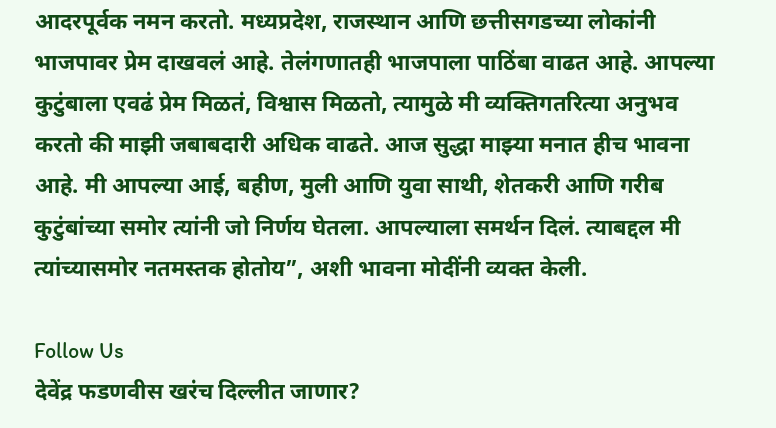आदरपूर्वक नमन करतो. मध्यप्रदेश, राजस्थान आणि छत्तीसगडच्या लोकांनी भाजपावर प्रेम दाखवलं आहे. तेलंगणातही भाजपाला पाठिंबा वाढत आहे. आपल्या कुटुंबाला एवढं प्रेम मिळतं, विश्वास मिळतो, त्यामुळे मी व्यक्तिगतरित्या अनुभव करतो की माझी जबाबदारी अधिक वाढते. आज सुद्धा माझ्या मनात हीच भावना आहे. मी आपल्या आई, बहीण, मुली आणि युवा साथी, शेतकरी आणि गरीब कुटुंबांच्या समोर त्यांनी जो निर्णय घेतला. आपल्याला समर्थन दिलं. त्याबद्दल मी त्यांच्यासमोर नतमस्तक होतोय”, अशी भावना मोदींनी व्यक्त केली.

Follow Us
देवेंद्र फडणवीस खरंच दिल्लीत जाणार?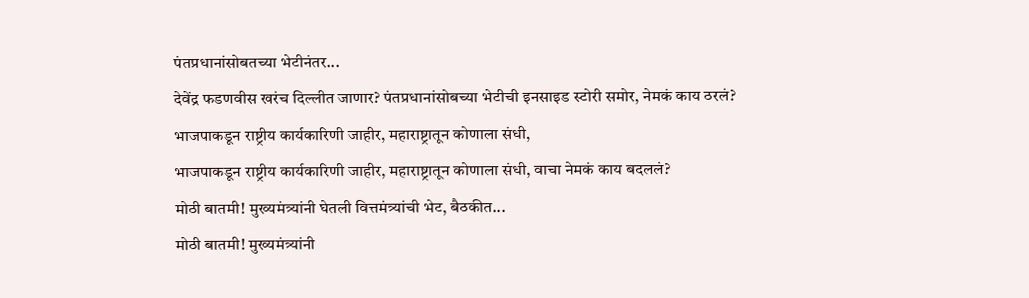पंतप्रधानांसोबतच्या भेटीनंतर...
देवेंद्र फडणवीस खरंच दिल्लीत जाणार? पंतप्रधानांसोबच्या भेटीची इनसाइड स्टोरी समोर, नेमकं काय ठरलं?
भाजपाकडून राष्ट्रीय कार्यकारिणी जाहीर, महाराष्ट्रातून कोणाला संधी,
भाजपाकडून राष्ट्रीय कार्यकारिणी जाहीर, महाराष्ट्रातून कोणाला संधी, वाचा नेमकं काय बदललं?
मोठी बातमी! मुख्यमंत्र्यांनी घेतली वित्तमंत्र्यांची भेट, बैठकीत...
मोठी बातमी! मुख्यमंत्र्यांनी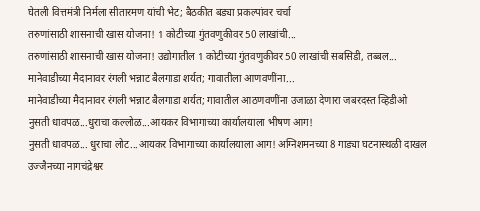घेतली वित्तमंत्री निर्मला सीतारमण यांची भेट; बैठकीत बड्या प्रकल्पांवर चर्चा
तरुणांसाठी शासनाची खास योजना! 1 कोटीच्या गुंतवणुकीवर 50 लाखांची...
तरुणांसाठी शासनाची खास योजना! उद्योगातील 1 कोटीच्या गुंतवणुकीवर 50 लाखांची सबसिडी, तब्बल...
मानेवाडीच्या मैदानावर रंगली भन्नाट बैलगाडा शर्यत; गावातीला आणवणींना...
मानेवाडीच्या मैदानावर रंगली भन्नाट बैलगाडा शर्यत; गावातील आठणवणींना उजाळा देणारा जबरदस्त व्हिडीओ
नुसती धावपळ...धुराचा कल्लोळ...आयकर विभागाच्या कार्यालयाला भीषण आग!
नुसती धावपळ... धुराचा लोट...आयकर विभागाच्या कार्यालयाला आग! अग्निशमनच्या 8 गाड्या घटनास्थळी दाखल
उज्जैनच्या नागचंद्रेश्वर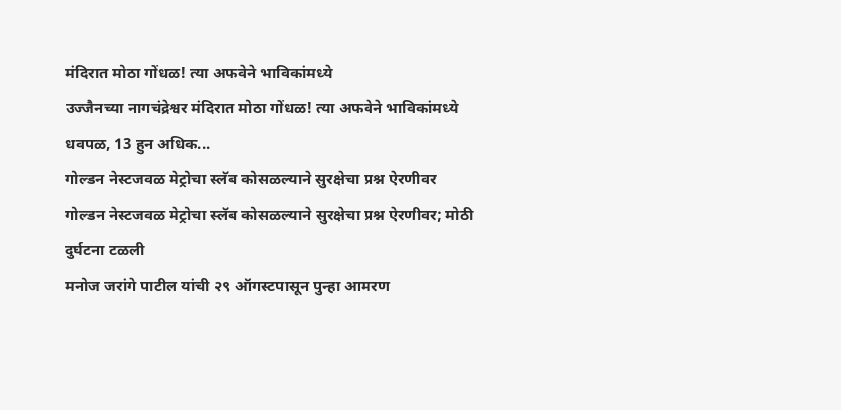मंदिरात मोठा गोंधळ! त्या अफवेने भाविकांमध्ये
उज्जैनच्या नागचंद्रेश्वर मंदिरात मोठा गोंधळ! त्या अफवेने भाविकांमध्ये धवपळ, 13 हुन अधिक...
गोल्डन नेस्टजवळ मेट्रोचा स्लॅब कोसळल्याने सुरक्षेचा प्रश्न ऐरणीवर
गोल्डन नेस्टजवळ मेट्रोचा स्लॅब कोसळल्याने सुरक्षेचा प्रश्न ऐरणीवर; मोठी दुर्घटना टळली
मनोज जरांगे पाटील यांची २९ ऑगस्टपासून पुन्हा आमरण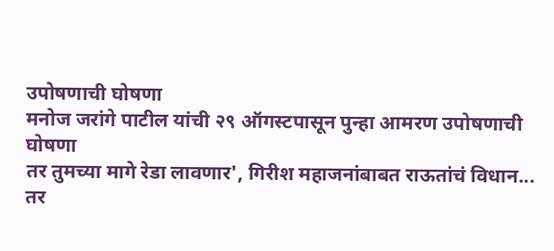उपोषणाची घोषणा
मनोज जरांगे पाटील यांची २९ ऑगस्टपासून पुन्हा आमरण उपोषणाची घोषणा
तर तुमच्या मागे रेडा लावणार', गिरीश महाजनांबाबत राऊतांचं विधान...
तर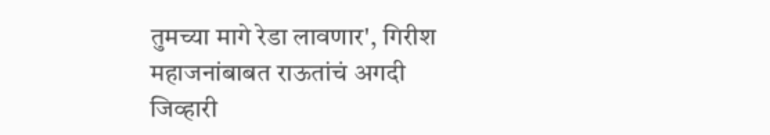तुमच्या मागे रेडा लावणार', गिरीश महाजनांबाबत राऊतांचं अगदी जिव्हारी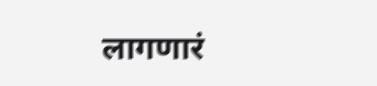लागणारं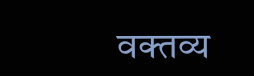वक्तव्य